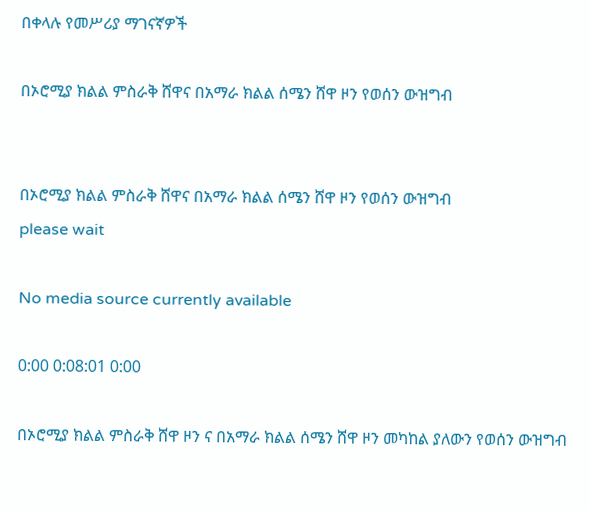በቀላሉ የመሥሪያ ማገናኛዎች

በኦሮሚያ ክልል ምስራቅ ሸዋና በአማራ ክልል ሰሜን ሸዋ ዞን የወሰን ውዝግብ


በኦሮሚያ ክልል ምስራቅ ሸዋና በአማራ ክልል ሰሜን ሸዋ ዞን የወሰን ውዝግብ
please wait

No media source currently available

0:00 0:08:01 0:00

በኦሮሚያ ክልል ምስራቅ ሸዋ ዞን ና በአማራ ክልል ሰሜን ሸዋ ዞን መካከል ያለውን የወሰን ውዝግብ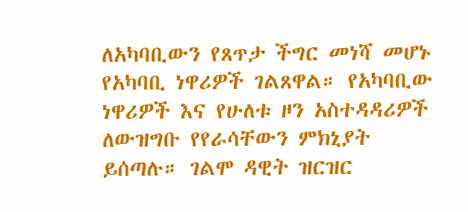ለአካባቢውን የጸጥታ ችግር መነሻ መሆኑ የአካባቢ ነዋሪዎች ገልጸዋል። የአካባቢው ነዋሪዎች እና የሁለቱ ዞን አስተዳዳሪዎች ለውዝግቡ የየራሳቸውን ምክኒያት ይሰጣሉ። ገልሞ ዳዊት ዝርዝር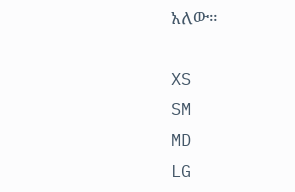አለው።

XS
SM
MD
LG